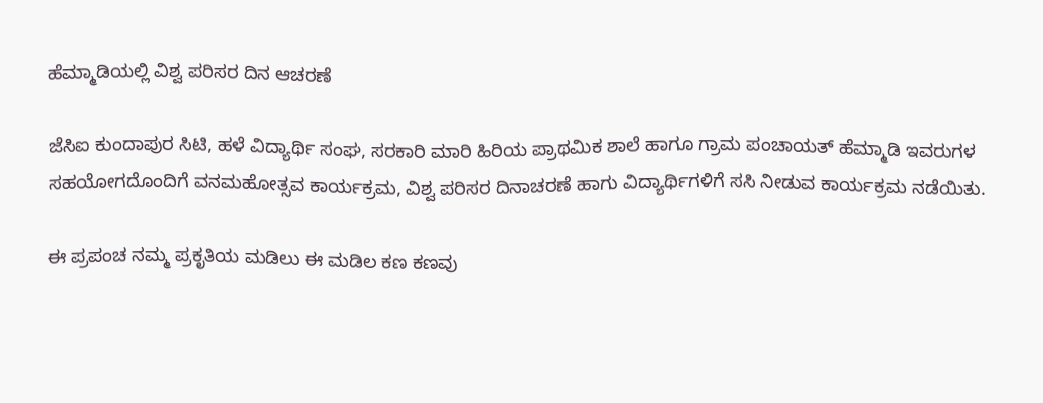ಹೆಮ್ಮಾಡಿಯಲ್ಲಿ ವಿಶ್ವ ಪರಿಸರ ದಿನ ಆಚರಣೆ

ಜೆಸಿಐ ಕುಂದಾಪುರ ಸಿಟಿ, ಹಳೆ ವಿದ್ಯಾರ್ಥಿ ಸಂಘ, ಸರಕಾರಿ ಮಾರಿ ಹಿರಿಯ ಪ್ರಾಥಮಿಕ ಶಾಲೆ ಹಾಗೂ ಗ್ರಾಮ ಪಂಚಾಯತ್ ಹೆಮ್ಮಾಡಿ ಇವರುಗಳ ಸಹಯೋಗದೊಂದಿಗೆ ವನಮಹೋತ್ಸವ ಕಾರ್ಯಕ್ರಮ, ವಿಶ್ವ ಪರಿಸರ ದಿನಾಚರಣೆ ಹಾಗು ವಿದ್ಯಾರ್ಥಿಗಳಿಗೆ ಸಸಿ ನೀಡುವ ಕಾರ್ಯಕ್ರಮ ನಡೆಯಿತು.

ಈ ಪ್ರಪಂಚ ನಮ್ಮ ಪ್ರಕೃತಿಯ ಮಡಿಲು ಈ ಮಡಿಲ ಕಣ ಕಣವು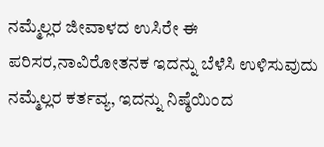ನಮ್ಮೆಲ್ಲರ ಜೀವಾಳದ ಉಸಿರೇ ಈ ಪರಿಸರ,ನಾವಿರೋತನಕ ಇದನ್ನು ಬೆಳೆಸಿ ಉಳಿಸುವುದು ನಮ್ಮೆಲ್ಲರ ಕರ್ತವ್ಯ, ಇದನ್ನು ನಿಷ್ಠೆಯಿಂದ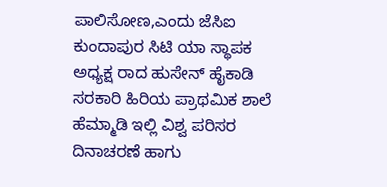ಪಾಲಿಸೋಣ,ಎಂದು ಜೆಸಿಐ ಕುಂದಾಪುರ ಸಿಟಿ ಯಾ ಸ್ಥಾಪಕ ಅಧ್ಯಕ್ಷ ರಾದ ಹುಸೇನ್ ಹೈಕಾಡಿ ಸರಕಾರಿ ಹಿರಿಯ ಪ್ರಾಥಮಿಕ ಶಾಲೆ ಹೆಮ್ಮಾಡಿ ಇಲ್ಲಿ ವಿಶ್ವ ಪರಿಸರ ದಿನಾಚರಣೆ ಹಾಗು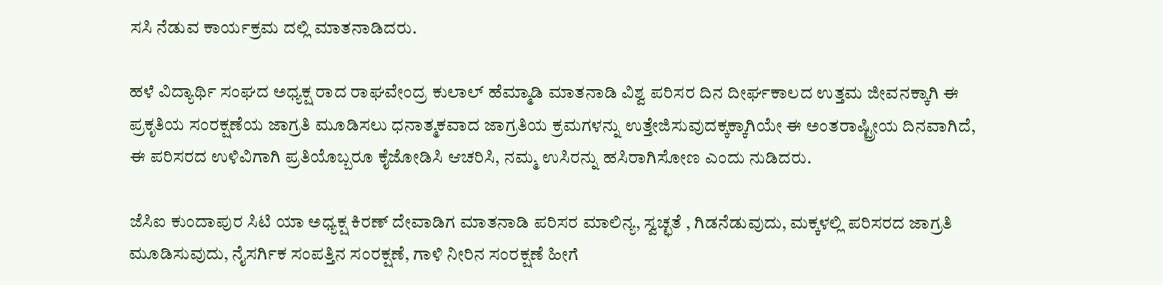ಸಸಿ ನೆಡುವ ಕಾರ್ಯಕ್ರಮ ದಲ್ಲಿ ಮಾತನಾಡಿದರು.

ಹಳೆ ವಿದ್ಯಾರ್ಥಿ ಸಂಘದ ಅಧ್ಯಕ್ಷ ರಾದ ರಾಘವೇಂದ್ರ ಕುಲಾಲ್ ಹೆಮ್ಮಾಡಿ ಮಾತನಾಡಿ ವಿಶ್ವ ಪರಿಸರ ದಿನ ದೀರ್ಘಕಾಲದ ಉತ್ತಮ ಜೀವನಕ್ಕಾಗಿ ಈ ಪ್ರಕೃತಿಯ ಸಂರಕ್ಷಣೆಯ ಜಾಗ್ರತಿ ಮೂಡಿಸಲು ಧನಾತ್ಮಕವಾದ ಜಾಗ್ರತಿಯ ಕ್ರಮಗಳನ್ನು ಉತ್ತೇಜಿಸುವುದಕ್ಕಕ್ಕಾಗಿಯೇ ಈ ಅಂತರಾಷ್ಟ್ರೀಯ ದಿನವಾಗಿದೆ, ಈ ಪರಿಸರದ ಉಳಿವಿಗಾಗಿ ಪ್ರತಿಯೊಬ್ಬರೂ ಕೈಜೋಡಿಸಿ ಆಚರಿಸಿ, ನಮ್ಮ ಉಸಿರನ್ನು ಹಸಿರಾಗಿಸೋಣ ಎಂದು ನುಡಿದರು.

ಜೆಸಿಐ ಕುಂದಾಪುರ ಸಿಟಿ ಯಾ ಅಧ್ಯಕ್ಷ ಕಿರಣ್ ದೇವಾಡಿಗ ಮಾತನಾಡಿ ಪರಿಸರ ಮಾಲಿನ್ಯ, ಸ್ವಚ್ಛತೆ , ಗಿಡನೆಡುವುದು, ಮಕ್ಕಳಲ್ಲಿ ಪರಿಸರದ ಜಾಗ್ರತಿ ಮೂಡಿಸುವುದು, ನೈಸರ್ಗಿಕ ಸಂಪತ್ತಿನ ಸಂರಕ್ಷಣೆ, ಗಾಳಿ ನೀರಿನ ಸಂರಕ್ಷಣೆ ಹೀಗೆ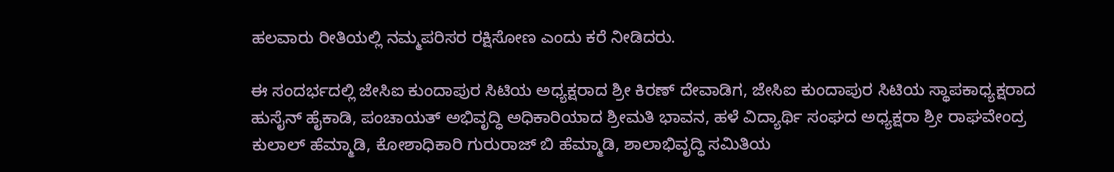ಹಲವಾರು ರೀತಿಯಲ್ಲಿ ನಮ್ಮಪರಿಸರ ರಕ್ಷಿಸೋಣ ಎಂದು ಕರೆ ನೀಡಿದರು.

ಈ ಸಂದರ್ಭದಲ್ಲಿ ಜೇಸಿಐ ಕುಂದಾಪುರ ಸಿಟಿಯ ಅಧ್ಯಕ್ಷರಾದ ಶ್ರೀ ಕಿರಣ್ ದೇವಾಡಿಗ, ಜೇಸಿಐ ಕುಂದಾಪುರ ಸಿಟಿಯ ಸ್ಥಾಪಕಾಧ್ಯಕ್ಷರಾದ ಹುಸೈನ್ ಹೈಕಾಡಿ, ಪಂಚಾಯತ್ ಅಭಿವೃದ್ಧಿ ಅಧಿಕಾರಿಯಾದ ಶ್ರೀಮತಿ ಭಾವನ, ಹಳೆ ವಿದ್ಯಾರ್ಥಿ ಸಂಘದ ಅಧ್ಯಕ್ಷರಾ ಶ್ರೀ ರಾಘವೇಂದ್ರ ಕುಲಾಲ್ ಹೆಮ್ಮಾಡಿ, ಕೋಶಾಧಿಕಾರಿ ಗುರುರಾಜ್ ಬಿ ಹೆಮ್ಮಾಡಿ, ಶಾಲಾಭಿವೃದ್ಧಿ ಸಮಿತಿಯ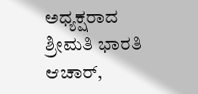ಅಧ್ಯಕ್ಷರಾದ ಶ್ರೀಮತಿ ಭಾರತಿ ಆಚಾರ್,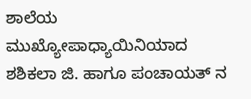ಶಾಲೆಯ ಮುಖ್ಯೋಪಾಧ್ಯಾಯಿನಿಯಾದ ಶಶಿಕಲಾ ಜಿ. ಹಾಗೂ ಪಂಚಾಯತ್ ನ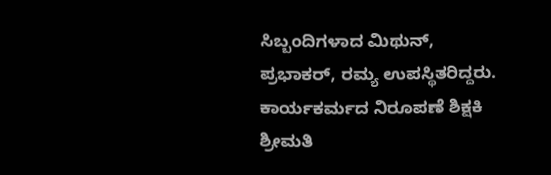ಸಿಬ್ಬಂದಿಗಳಾದ ಮಿಥುನ್, ಪ್ರಭಾಕರ್, ರಮ್ಯ ಉಪಸ್ಥಿತರಿದ್ದರು. ಕಾರ್ಯಕರ್ಮದ ನಿರೂಪಣೆ ಶಿಕ್ಷಕಿ ಶ್ರೀಮತಿ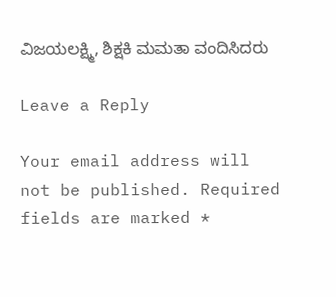ವಿಜಯಲಕ್ಷ್ಮಿ, ಶಿಕ್ಷಕಿ ಮಮತಾ ವಂದಿಸಿದರು

Leave a Reply

Your email address will not be published. Required fields are marked *